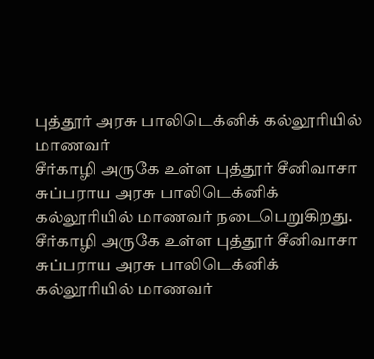புத்தூர் அரசு பாலிடெக்னிக் கல்லூரியில் மாணவர்
சீர்காழி அருகே உள்ள புத்தூர் சீனிவாசா சுப்பராய அரசு பாலிடெக்னிக் கல்லூரியில் மாணவர் நடைபெறுகிறது.
சீர்காழி அருகே உள்ள புத்தூர் சீனிவாசா சுப்பராய அரசு பாலிடெக்னிக் கல்லூரியில் மாணவர்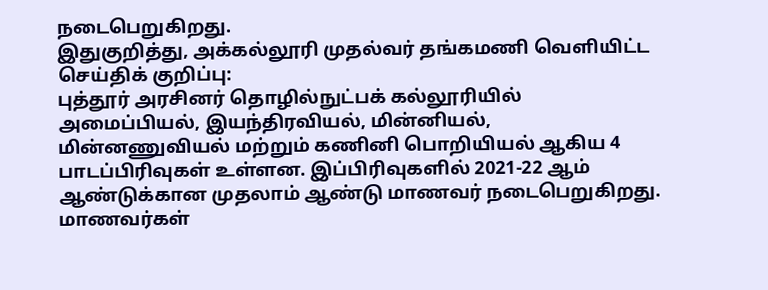நடைபெறுகிறது.
இதுகுறித்து, அக்கல்லூரி முதல்வர் தங்கமணி வெளியிட்ட செய்திக் குறிப்பு:
புத்தூர் அரசினர் தொழில்நுட்பக் கல்லூரியில் அமைப்பியல், இயந்திரவியல், மின்னியல், மின்னணுவியல் மற்றும் கணினி பொறியியல் ஆகிய 4 பாடப்பிரிவுகள் உள்ளன. இப்பிரிவுகளில் 2021-22 ஆம் ஆண்டுக்கான முதலாம் ஆண்டு மாணவர் நடைபெறுகிறது. மாணவர்கள்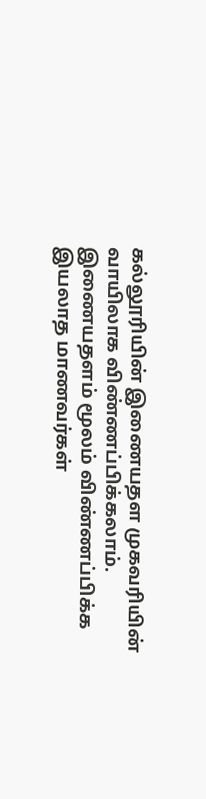கல்லூரியின் இணையதள முகவரியின் வாயிலாக விண்ணப்பிக்கலாம்.
இணையதளம் மூலம் விண்ணப்பிக்க இயலாத மாணவர்கள்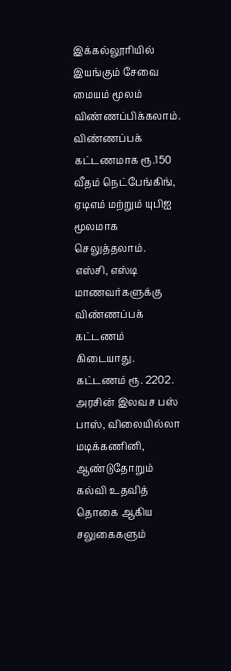இக்கல்லூரியில் இயங்கும் சேவை மையம் மூலம் விண்ணப்பிக்கலாம். விண்ணப்பக் கட்டணமாக ரூ.150 வீதம் நெட்பேங்கிங், ஏடிஎம் மற்றும் யுபிஐ மூலமாக செலுத்தலாம்.
எஸ்சி, எஸ்டி மாணவர்களுக்கு விண்ணப்பக் கட்டணம் கிடையாது. கட்டணம் ரூ. 2202. அரசின் இலவச பஸ் பாஸ், விலையில்லா மடிக்கணினி, ஆண்டுதோறும் கல்வி உதவித் தொகை ஆகிய சலுகைகளும்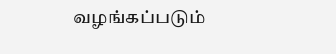வழங்கப்படும்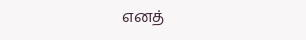எனத்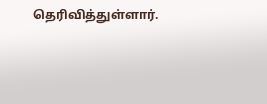தெரிவித்துள்ளார்.